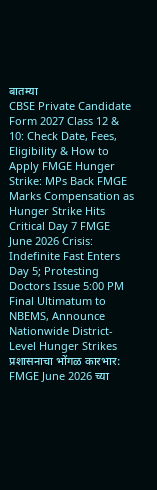बातम्या
CBSE Private Candidate Form 2027 Class 12 & 10: Check Date, Fees, Eligibility & How to Apply FMGE Hunger Strike: MPs Back FMGE Marks Compensation as Hunger Strike Hits Critical Day 7 FMGE June 2026 Crisis: Indefinite Fast Enters Day 5; Protesting Doctors Issue 5:00 PM Final Ultimatum to NBEMS, Announce Nationwide District-Level Hunger Strikes प्रशासनाचा भोंगळ कारभार: FMGE June 2026 च्या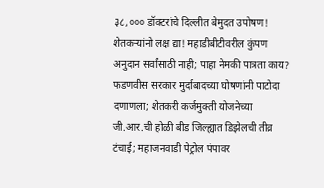३८,००० डॉक्टरांचे दिल्लीत बेमुदत उपोषण! शेतकऱ्यांनो लक्ष द्या! महाडीबीटीवरील कुंपण अनुदान सर्वांसाठी नाही; पाहा नेमकी पात्रता काय? फडणवीस सरकार मुर्दाबादच्या घोषणांनी पाटोदा दणाणला; शेतकरी कर्जमुक्ती योजनेच्या जी.आर.ची होळी बीड जिल्ह्यात डिझेलची तीव्र टंचाई; महाजनवाडी पेट्रोल पंपावर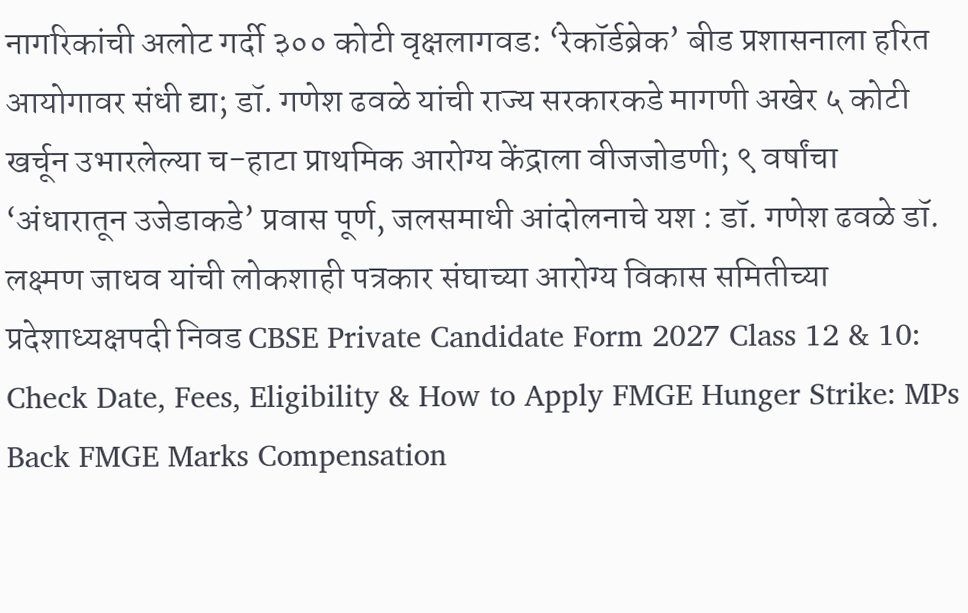नागरिकांची अलोट गर्दी ३०० कोटी वृक्षलागवड: ‘रेकॉर्डब्रेक’ बीड प्रशासनाला हरित आयोगावर संधी द्या; डॉ. गणेश ढवळे यांची राज्य सरकारकडे मागणी अखेर ५ कोटी खर्चून उभारलेल्या च-हाटा प्राथमिक आरोग्य केंद्राला वीजजोडणी; ९ वर्षांचा ‘अंधारातून उजेडाकडे’ प्रवास पूर्ण, जलसमाधी आंदोलनाचे यश : डॉ. गणेश ढवळे डॉ. लक्ष्मण जाधव यांची लोकशाही पत्रकार संघाच्या आरोग्य विकास समितीच्या प्रदेशाध्यक्षपदी निवड CBSE Private Candidate Form 2027 Class 12 & 10: Check Date, Fees, Eligibility & How to Apply FMGE Hunger Strike: MPs Back FMGE Marks Compensation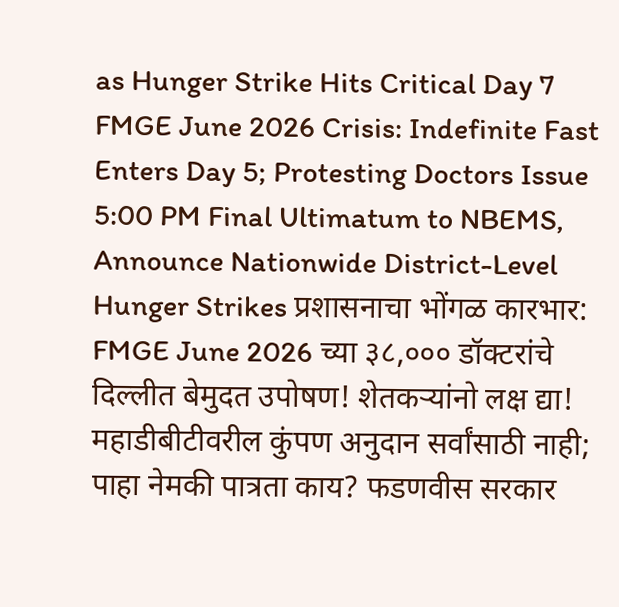as Hunger Strike Hits Critical Day 7 FMGE June 2026 Crisis: Indefinite Fast Enters Day 5; Protesting Doctors Issue 5:00 PM Final Ultimatum to NBEMS, Announce Nationwide District-Level Hunger Strikes प्रशासनाचा भोंगळ कारभार: FMGE June 2026 च्या ३८,००० डॉक्टरांचे दिल्लीत बेमुदत उपोषण! शेतकऱ्यांनो लक्ष द्या! महाडीबीटीवरील कुंपण अनुदान सर्वांसाठी नाही; पाहा नेमकी पात्रता काय? फडणवीस सरकार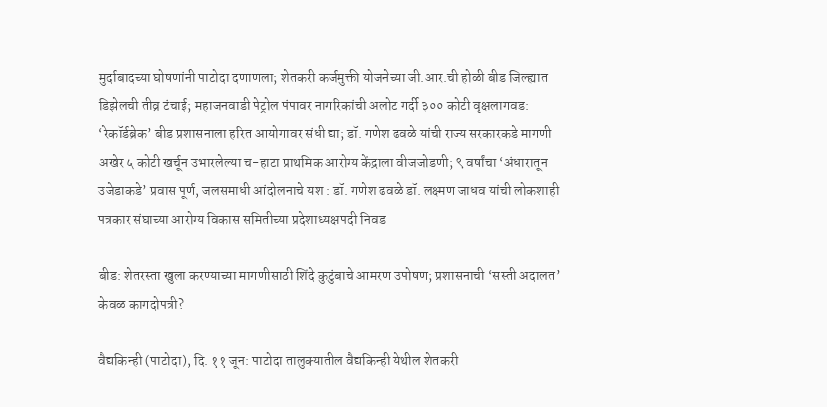मुर्दाबादच्या घोषणांनी पाटोदा दणाणला; शेतकरी कर्जमुक्ती योजनेच्या जी.आर.ची होळी बीड जिल्ह्यात डिझेलची तीव्र टंचाई; महाजनवाडी पेट्रोल पंपावर नागरिकांची अलोट गर्दी ३०० कोटी वृक्षलागवड: ‘रेकॉर्डब्रेक’ बीड प्रशासनाला हरित आयोगावर संधी द्या; डॉ. गणेश ढवळे यांची राज्य सरकारकडे मागणी अखेर ५ कोटी खर्चून उभारलेल्या च-हाटा प्राथमिक आरोग्य केंद्राला वीजजोडणी; ९ वर्षांचा ‘अंधारातून उजेडाकडे’ प्रवास पूर्ण, जलसमाधी आंदोलनाचे यश : डॉ. गणेश ढवळे डॉ. लक्ष्मण जाधव यांची लोकशाही पत्रकार संघाच्या आरोग्य विकास समितीच्या प्रदेशाध्यक्षपदी निवड

बीड: शेतरस्ता खुला करण्याच्या मागणीसाठी शिंदे कुटुंबाचे आमरण उपोषण; प्रशासनाची ‘सस्ती अदालत’ केवळ कागदोपत्री?

वैद्यकिन्ही (पाटोदा), दि. ११ जून: पाटोदा तालुक्यातील वैद्यकिन्ही येथील शेतकरी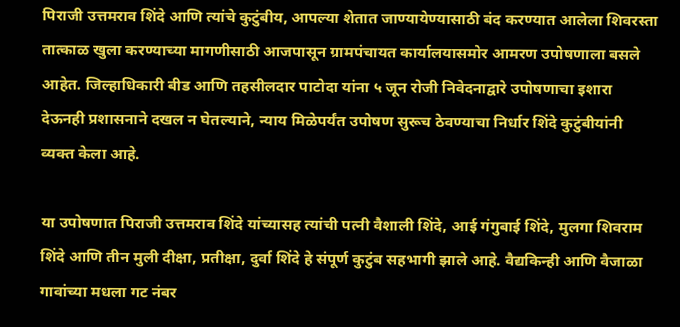पिराजी उत्तमराव शिंदे आणि त्यांचे कुटुंबीय, आपल्या शेतात जाण्यायेण्यासाठी बंद करण्यात आलेला शिवरस्ता तात्काळ खुला करण्याच्या मागणीसाठी आजपासून ग्रामपंचायत कार्यालयासमोर आमरण उपोषणाला बसले आहेत. जिल्हाधिकारी बीड आणि तहसीलदार पाटोदा यांना ५ जून रोजी निवेदनाद्वारे उपोषणाचा इशारा देऊनही प्रशासनाने दखल न घेतल्याने, न्याय मिळेपर्यंत उपोषण सुरूच ठेवण्याचा निर्धार शिंदे कुटुंबीयांनी व्यक्त केला आहे.

या उपोषणात पिराजी उत्तमराव शिंदे यांच्यासह त्यांची पत्नी वैशाली शिंदे, आई गंगुबाई शिंदे, मुलगा शिवराम शिंदे आणि तीन मुली दीक्षा, प्रतीक्षा, दुर्वा शिंदे हे संपूर्ण कुटुंब सहभागी झाले आहे. वैद्यकिन्ही आणि वैजाळा गावांच्या मधला गट नंबर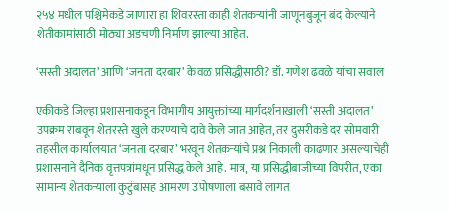२५४ मधील पश्चिमेकडे जाणारा हा शिवरस्ता काही शेतकऱ्यांनी जाणूनबुजून बंद केल्याने शेतीकामांसाठी मोठ्या अडचणी निर्माण झाल्या आहेत.

‘सस्ती अदालत’ आणि ‘जनता दरबार’ केवळ प्रसिद्धीसाठी? डॉ. गणेश ढवळे यांचा सवाल

एकीकडे जिल्हा प्रशासनाकडून विभागीय आयुक्तांच्या मार्गदर्शनाखाली ‘सस्ती अदालत’ उपक्रम राबवून शेतरस्ते खुले करण्याचे दावे केले जात आहेत, तर दुसरीकडे दर सोमवारी तहसील कार्यालयात ‘जनता दरबार’ भरवून शेतकऱ्यांचे प्रश्न निकाली काढणार असल्याचेही प्रशासनाने दैनिक वृत्तपत्रांमधून प्रसिद्ध केले आहे. मात्र, या प्रसिद्धीबाजीच्या विपरीत, एका सामान्य शेतकऱ्याला कुटुंबासह आमरण उपोषणाला बसावे लागत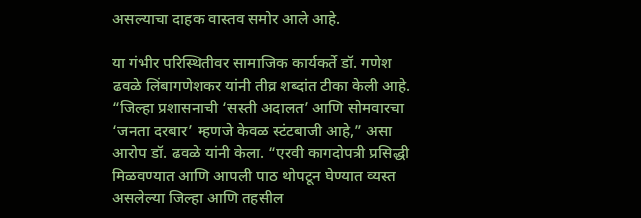असल्याचा दाहक वास्तव समोर आले आहे.

या गंभीर परिस्थितीवर सामाजिक कार्यकर्ते डॉ. गणेश ढवळे लिंबागणेशकर यांनी तीव्र शब्दांत टीका केली आहे. “जिल्हा प्रशासनाची ‘सस्ती अदालत’ आणि सोमवारचा ‘जनता दरबार’ म्हणजे केवळ स्टंटबाजी आहे,” असा आरोप डॉ. ढवळे यांनी केला. “एरवी कागदोपत्री प्रसिद्धी मिळवण्यात आणि आपली पाठ थोपटून घेण्यात व्यस्त असलेल्या जिल्हा आणि तहसील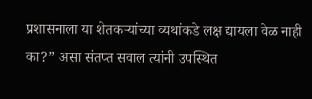प्रशासनाला या शेतकऱ्यांच्या व्यथांकडे लक्ष द्यायला वेळ नाही का?” असा संतप्त सवाल त्यांनी उपस्थित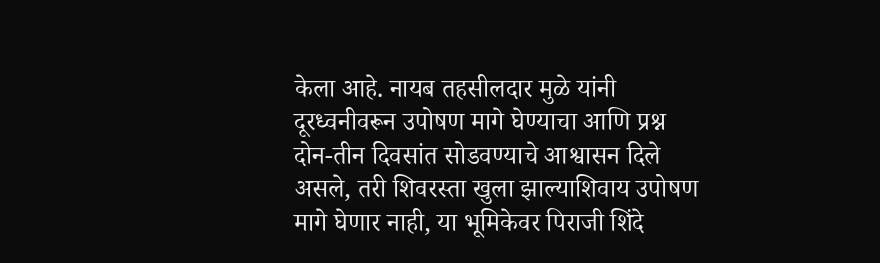केला आहे. नायब तहसीलदार मुळे यांनी दूरध्वनीवरून उपोषण मागे घेण्याचा आणि प्रश्न दोन-तीन दिवसांत सोडवण्याचे आश्वासन दिले असले, तरी शिवरस्ता खुला झाल्याशिवाय उपोषण मागे घेणार नाही, या भूमिकेवर पिराजी शिंदे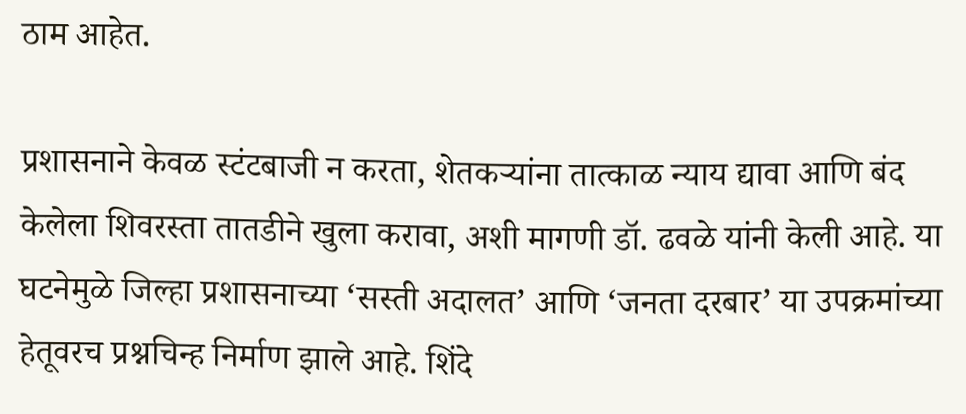ठाम आहेत.

प्रशासनाने केवळ स्टंटबाजी न करता, शेतकऱ्यांना तात्काळ न्याय द्यावा आणि बंद केलेला शिवरस्ता तातडीने खुला करावा, अशी मागणी डॉ. ढवळे यांनी केली आहे. या घटनेमुळे जिल्हा प्रशासनाच्या ‘सस्ती अदालत’ आणि ‘जनता दरबार’ या उपक्रमांच्या हेतूवरच प्रश्नचिन्ह निर्माण झाले आहे. शिंदे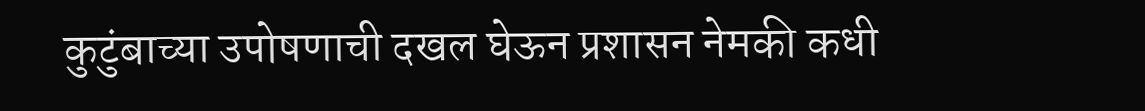कुटुंबाच्या उपोषणाची दखल घेऊन प्रशासन नेमकी कधी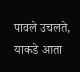पावले उचलते, याकडे आता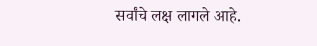सर्वांचे लक्ष लागले आहे.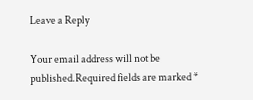Leave a Reply

Your email address will not be published.Required fields are marked *